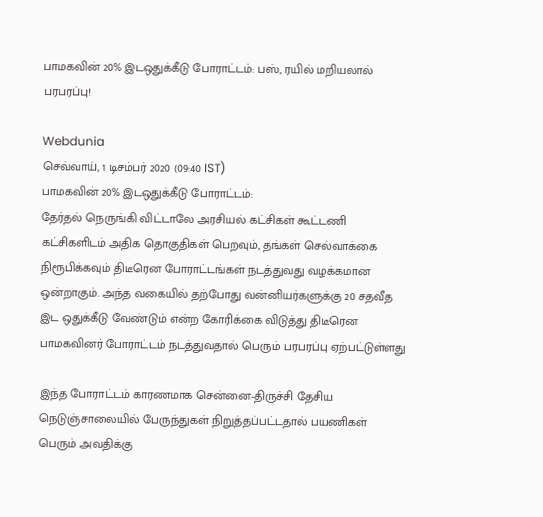பாமகவின் 20% இடஒதுக்கீடு போராட்டம்: பஸ், ரயில் மறியலால் பரபரப்பு!

Webdunia
செவ்வாய், 1 டிசம்பர் 2020 (09:40 IST)
பாமகவின் 20% இடஒதுக்கீடு போராட்டம்:
தேர்தல் நெருங்கி விட்டாலே அரசியல் கட்சிகள் கூட்டணி கட்சிகளிடம் அதிக தொகுதிகள் பெறவும், தங்கள் செல்வாக்கை நிரூபிக்கவும் திடீரென போராட்டங்கள் நடத்துவது வழக்கமான ஒன்றாகும். அந்த வகையில் தற்போது வன்னியர்களுக்கு 20 சதவீத இட ஒதுக்கீடு வேண்டும் என்ற கோரிக்கை விடுத்து திடீரென பாமகவினர் போராட்டம் நடத்துவதால் பெரும் பரபரப்பு ஏற்பட்டுள்ளது

இந்த போராட்டம் காரணமாக சென்னை-திருச்சி தேசிய நெடுஞ்சாலையில் பேருந்துகள் நிறுத்தப்பட்டதால் பயணிகள் பெரும் அவதிக்கு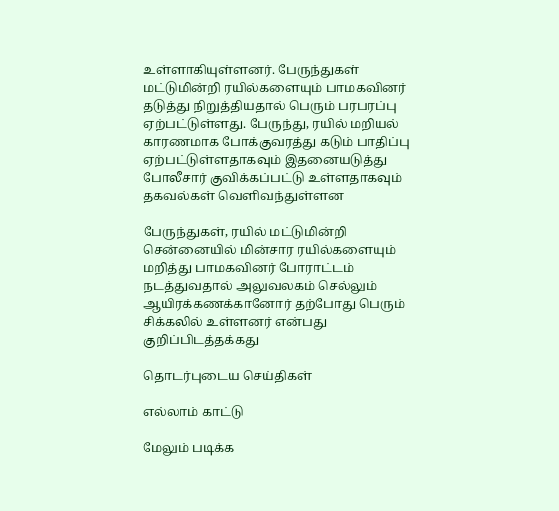உள்ளாகியுள்ளனர். பேருந்துகள் மட்டுமின்றி ரயில்களையும் பாமகவினர் தடுத்து நிறுத்தியதால் பெரும் பரபரப்பு ஏற்பட்டுள்ளது. பேருந்து, ரயில் மறியல் காரணமாக போக்குவரத்து கடும் பாதிப்பு ஏற்பட்டுள்ளதாகவும் இதனையடுத்து போலீசார் குவிக்கப்பட்டு உள்ளதாகவும் தகவல்கள் வெளிவந்துள்ளன

பேருந்துகள், ரயில் மட்டுமின்றி சென்னையில் மின்சார ரயில்களையும் மறித்து பாமகவினர் போராட்டம் நடத்துவதால் அலுவலகம் செல்லும் ஆயிரக்கணக்கானோர் தற்போது பெரும் சிக்கலில் உள்ளனர் என்பது குறிப்பிடத்தக்கது

தொடர்புடைய செய்திகள்

எல்லாம் காட்டு

மேலும் படிக்க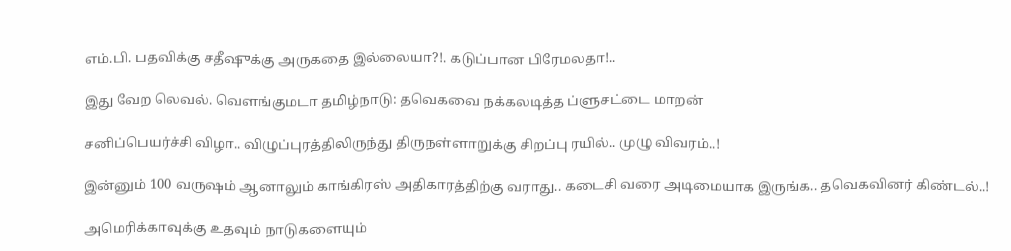எம்.பி. பதவிக்கு சதீஷுக்கு அருகதை இல்லையா?!. கடுப்பான பிரேமலதா!..

இது வேற லெவல். வெளங்குமடா தமிழ்நாடு: தவெகவை நக்கலடித்த ப்ளுசட்டை மாறன்

சனிப்பெயர்ச்சி விழா.. விழுப்புரத்திலிருந்து திருநள்ளாறுக்கு சிறப்பு ரயில்.. முழு விவரம்..!

இன்னும் 100 வருஷம் ஆனாலும் காங்கிரஸ் அதிகாரத்திற்கு வராது.. கடைசி வரை அடிமையாக இருங்க.. தவெகவினர் கிண்டல்..!

அமெரிக்காவுக்கு உதவும் நாடுகளையும்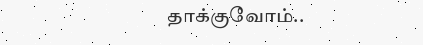தாக்குவோம்..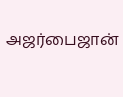அஜர்பைஜான்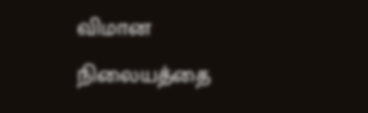விமான நிலையத்தை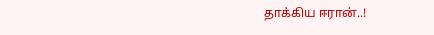தாக்கிய ஈரான்..!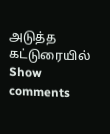அடுத்த கட்டுரையில்
Show comments